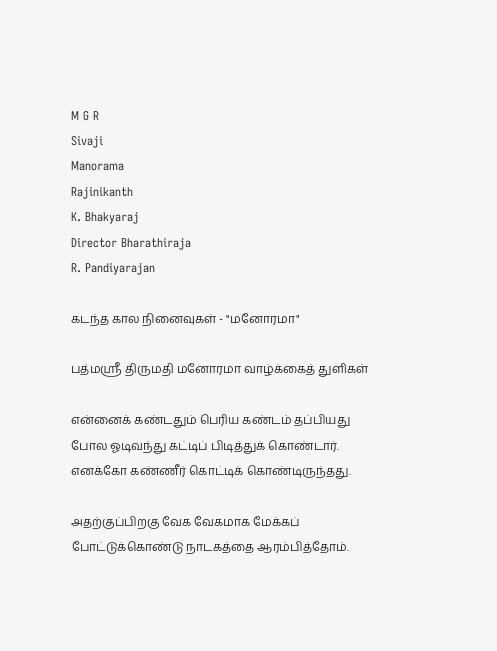M G R
Sivaji
Manorama
Rajinikanth
K. Bhakyaraj
Director Bharathiraja
R. Pandiyarajan

கடந்த கால நினைவுகள் - "மனோரமா"

பத்மஸ்ரீ திருமதி மனோரமா வாழ்க்கைத் துளிகள்

என்னைக் கண்டதும் பெரிய கண்டம் தப்பியது போல ஓடிவந்து கட்டிப் பிடித்துக் கொண்டார். எனக்கோ கண்ணீர் கொட்டிக் கொண்டிருந்தது.

அதற்குப்பிறகு வேக வேகமாக மேக்கப் போட்டுக்கொண்டு நாடகத்தை ஆரம்பித்தோம்.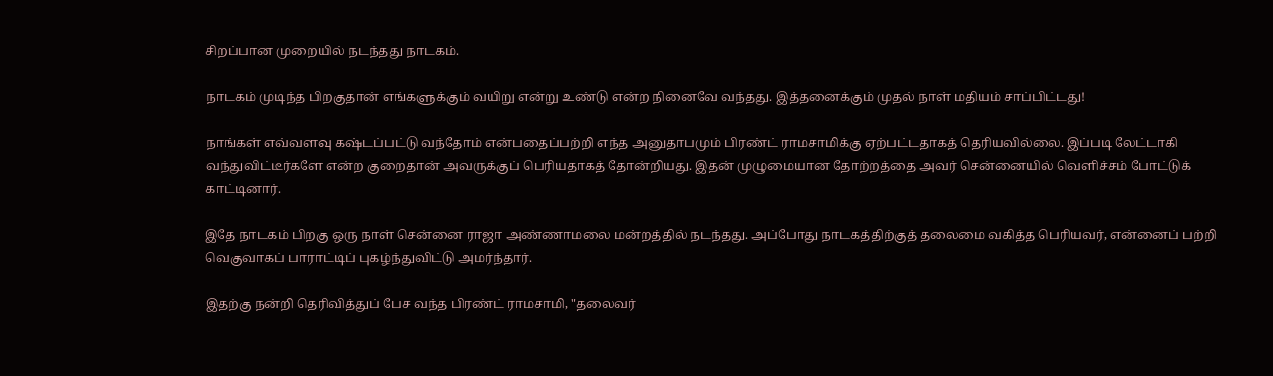சிறப்பான முறையில் நடந்தது நாடகம்.

நாடகம் முடிந்த பிறகுதான் எங்களுக்கும் வயிறு என்று உண்டு என்ற நினைவே வந்தது. இத்தனைக்கும் முதல் நாள் மதியம் சாப்பிட்டது!

நாங்கள் எவ்வளவு கஷ்டப்பட்டு வந்தோம் என்பதைப்பற்றி எந்த அனுதாபமும் பிரண்ட் ராமசாமிக்கு ஏற்பட்டதாகத் தெரியவில்லை. இப்படி லேட்டாகி வந்துவிட்டீர்களே என்ற குறைதான் அவருக்குப் பெரியதாகத் தோன்றியது. இதன் முழுமையான தோற்றத்தை அவர் சென்னையில் வெளிச்சம் போட்டுக் காட்டினார்.

இதே நாடகம் பிறகு ஒரு நாள் சென்னை ராஜா அண்ணாமலை மன்றத்தில் நடந்தது. அப்போது நாடகத்திற்குத் தலைமை வகித்த பெரியவர், என்னைப் பற்றி வெகுவாகப் பாராட்டிப் புகழ்ந்துவிட்டு அமர்ந்தார்.

இதற்கு நன்றி தெரிவித்துப் பேச வந்த பிரண்ட் ராமசாமி, "தலைவர்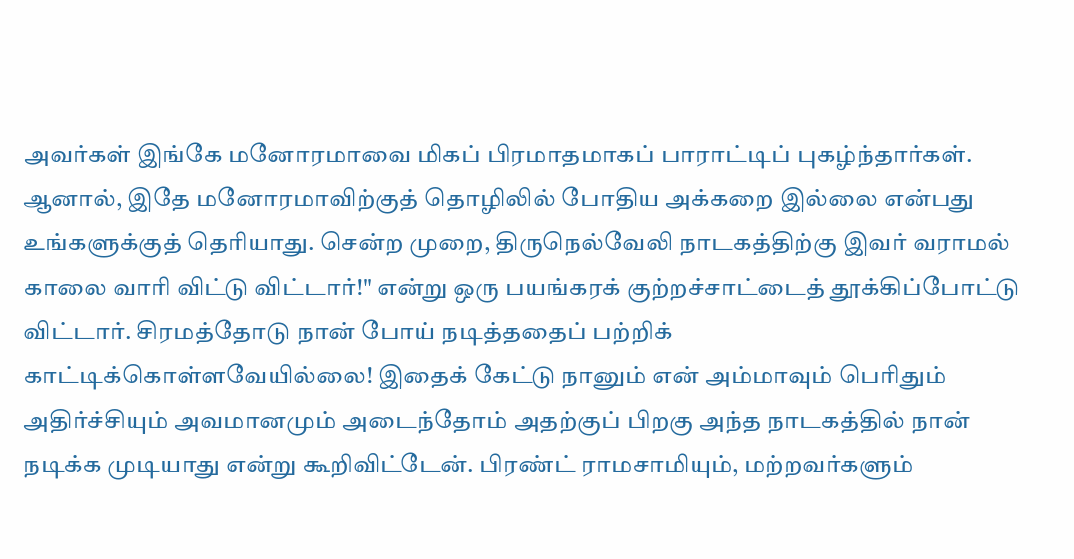அவர்கள் இங்கே மனோரமாவை மிகப் பிரமாதமாகப் பாராட்டிப் புகழ்ந்தார்கள். ஆனால், இதே மனோரமாவிற்குத் தொழிலில் போதிய அக்கறை இல்லை என்பது உங்களுக்குத் தெரியாது. சென்ற முறை, திருநெல்வேலி நாடகத்திற்கு இவர் வராமல் காலை வாரி விட்டு விட்டார்!" என்று ஒரு பயங்கரக் குற்றச்சாட்டைத் தூக்கிப்போட்டு விட்டார். சிரமத்தோடு நான் போய் நடித்ததைப் பற்றிக் காட்டிக்கொள்ளவேயில்லை! இதைக் கேட்டு நானும் என் அம்மாவும் பெரிதும் அதிர்ச்சியும் அவமானமும் அடைந்தோம் அதற்குப் பிறகு அந்த நாடகத்தில் நான் நடிக்க முடியாது என்று கூறிவிட்டேன். பிரண்ட் ராமசாமியும், மற்றவர்களும்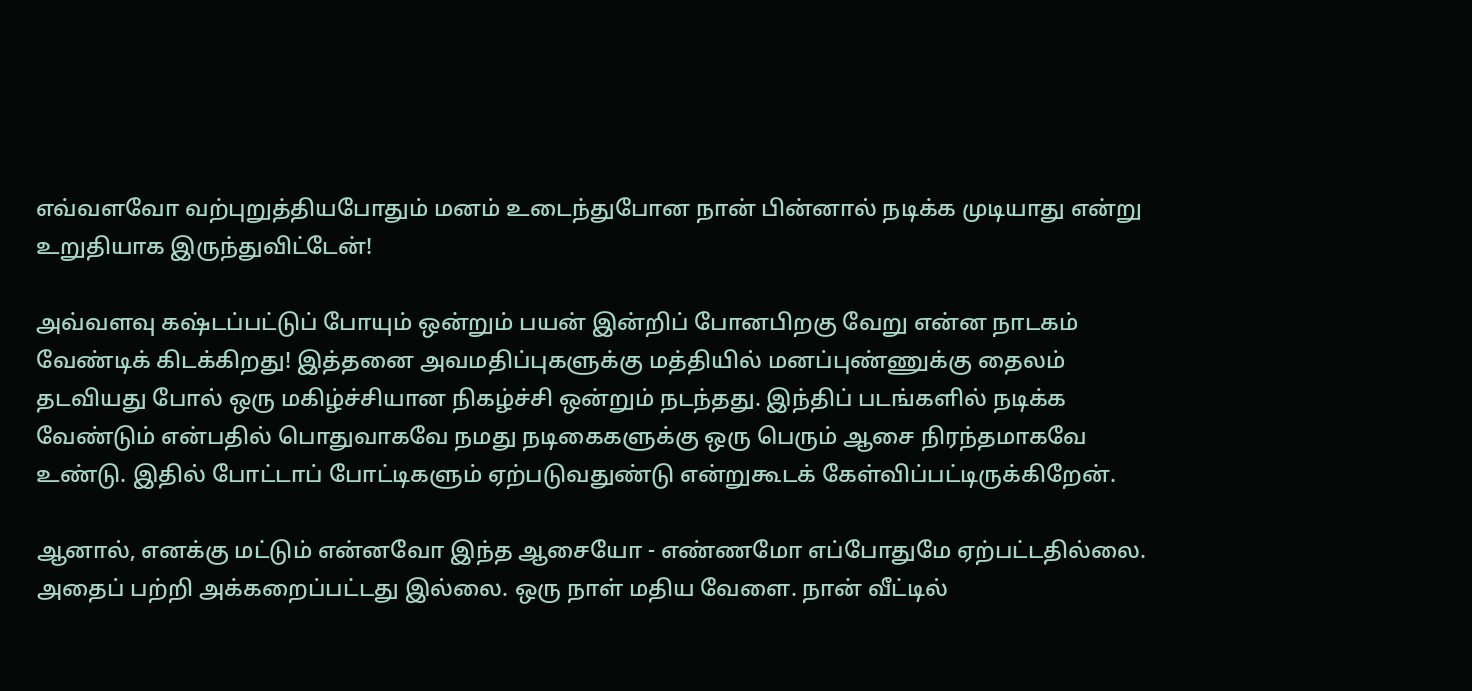எவ்வளவோ வற்புறுத்தியபோதும் மனம் உடைந்துபோன நான் பின்னால் நடிக்க முடியாது என்று உறுதியாக இருந்துவிட்டேன்!

அவ்வளவு கஷ்டப்பட்டுப் போயும் ஒன்றும் பயன் இன்றிப் போனபிறகு வேறு என்ன நாடகம் வேண்டிக் கிடக்கிறது! இத்தனை அவமதிப்புகளுக்கு மத்தியில் மனப்புண்ணுக்கு தைலம் தடவியது போல் ஒரு மகிழ்ச்சியான நிகழ்ச்சி ஒன்றும் நடந்தது. இந்திப் படங்களில் நடிக்க வேண்டும் என்பதில் பொதுவாகவே நமது நடிகைகளுக்கு ஒரு பெரும் ஆசை நிரந்தமாகவே உண்டு. இதில் போட்டாப் போட்டிகளும் ஏற்படுவதுண்டு என்றுகூடக் கேள்விப்பட்டிருக்கிறேன்.

ஆனால், எனக்கு மட்டும் என்னவோ இந்த ஆசையோ - எண்ணமோ எப்போதுமே ஏற்பட்டதில்லை. அதைப் பற்றி அக்கறைப்பட்டது இல்லை. ஒரு நாள் மதிய வேளை. நான் வீட்டில்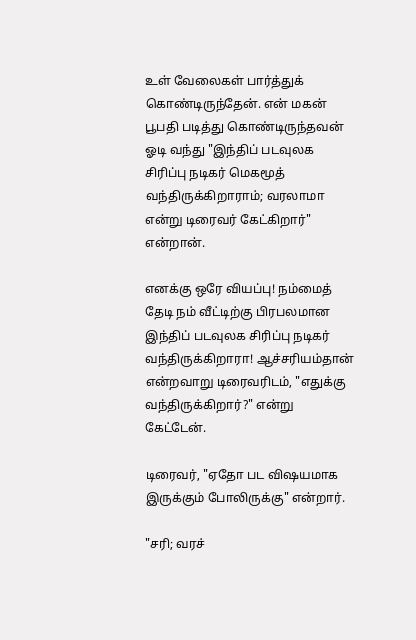உள் வேலைகள் பார்த்துக் கொண்டிருந்தேன். என் மகன் பூபதி படித்து கொண்டிருந்தவன் ஓடி வந்து "இந்திப் படவுலக சிரிப்பு நடிகர் மெகமூத் வந்திருக்கிறாராம்; வரலாமா என்று டிரைவர் கேட்கிறார்" என்றான்.

எனக்கு ஒரே வியப்பு! நம்மைத் தேடி நம் வீட்டிற்கு பிரபலமான இந்திப் படவுலக சிரிப்பு நடிகர் வந்திருக்கிறாரா! ஆச்சரியம்தான் என்றவாறு டிரைவரிடம், "எதுக்கு வந்திருக்கிறார்?" என்று கேட்டேன்.

டிரைவர், "ஏதோ பட விஷயமாக இருக்கும் போலிருக்கு" என்றார்.

"சரி; வரச்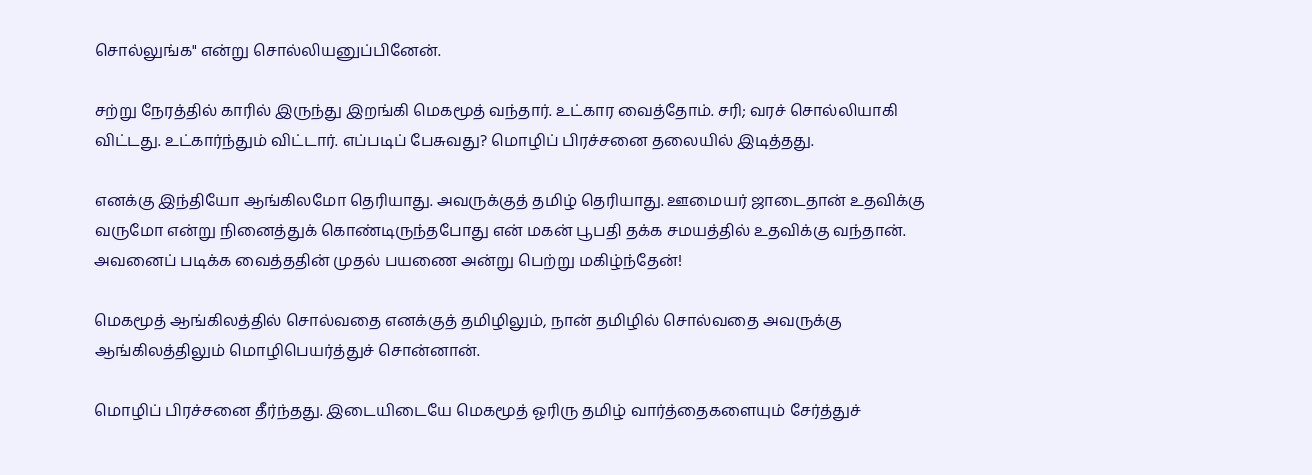சொல்லுங்க" என்று சொல்லியனுப்பினேன்.

சற்று நேரத்தில் காரில் இருந்து இறங்கி மெகமூத் வந்தார். உட்கார வைத்தோம். சரி; வரச் சொல்லியாகி விட்டது. உட்கார்ந்தும் விட்டார். எப்படிப் பேசுவது? மொழிப் பிரச்சனை தலையில் இடித்தது.

எனக்கு இந்தியோ ஆங்கிலமோ தெரியாது. அவருக்குத் தமிழ் தெரியாது. ஊமையர் ஜாடைதான் உதவிக்கு வருமோ என்று நினைத்துக் கொண்டிருந்தபோது என் மகன் பூபதி தக்க சமயத்தில் உதவிக்கு வந்தான். அவனைப் படிக்க வைத்ததின் முதல் பயணை அன்று பெற்று மகிழ்ந்தேன்!

மெகமூத் ஆங்கிலத்தில் சொல்வதை எனக்குத் தமிழிலும், நான் தமிழில் சொல்வதை அவருக்கு ஆங்கிலத்திலும் மொழிபெயர்த்துச் சொன்னான்.

மொழிப் பிரச்சனை தீர்ந்தது. இடையிடையே மெகமூத் ஓரிரு தமிழ் வார்த்தைகளையும் சேர்த்துச்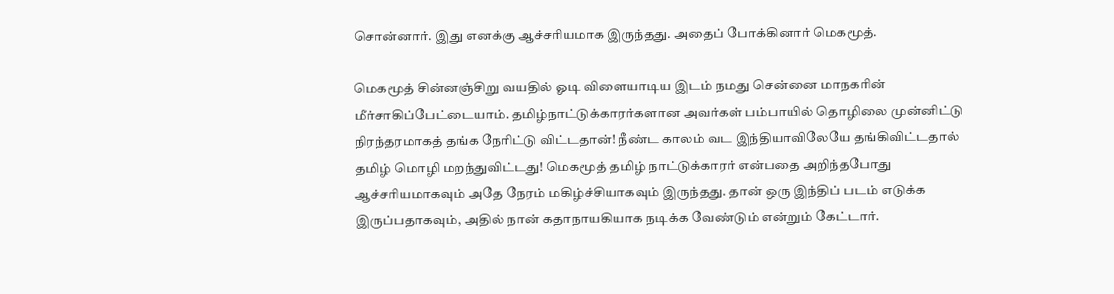சொன்னார். இது எனக்கு ஆச்சரியமாக இருந்தது. அதைப் போக்கினார் மெகமூத்.

மெகமூத் சின்னஞ்சிறு வயதில் ஓடி விளையாடிய இடம் நமது சென்னை மாநகரின் மீர்சாகிப்பேட்டையாம். தமிழ்நாட்டுக்காரர்களான அவர்கள் பம்பாயில் தொழிலை முன்னிட்டு நிரந்தரமாகத் தங்க நேரிட்டு விட்டதான்! நீண்ட காலம் வட இந்தியாவிலேயே தங்கிவிட்டதால் தமிழ் மொழி மறந்துவிட்டது! மெகமூத் தமிழ் நாட்டுக்காரர் என்பதை அறிந்தபோது ஆச்சரியமாகவும் அதே நேரம் மகிழ்ச்சியாகவும் இருந்தது. தான் ஒரு இந்திப் படம் எடுக்க இருப்பதாகவும், அதில் நான் கதாநாயகியாக நடிக்க வேண்டும் என்றும் கேட்டார்.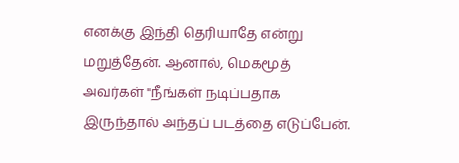எனக்கு இந்தி தெரியாதே என்று மறுத்தேன். ஆனால், மெகமூத் அவர்கள் "நீங்கள் நடிப்பதாக இருந்தால் அந்தப் படத்தை எடுப்பேன்.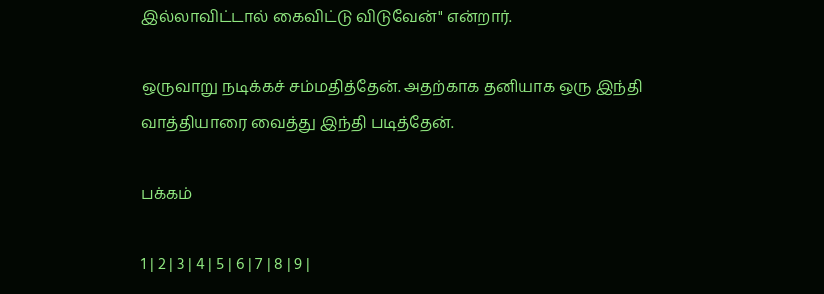இல்லாவிட்டால் கைவிட்டு விடுவேன்" என்றார்.

ஒருவாறு நடிக்கச் சம்மதித்தேன். அதற்காக தனியாக ஒரு இந்தி வாத்தியாரை வைத்து இந்தி படித்தேன்.

பக்கம்

1 | 2 | 3 | 4 | 5 | 6 | 7 | 8 | 9 |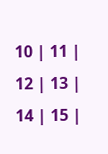10 | 11 | 12 | 13 | 14 | 15 |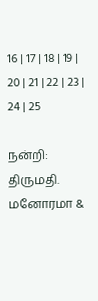16 | 17 | 18 | 19 | 20 | 21 | 22 | 23 | 24 | 25

நன்றி: திருமதி. மனோரமா &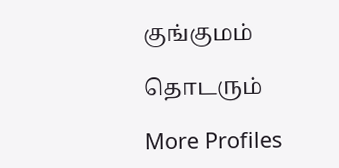குங்குமம்

தொடரும்

More Profiles